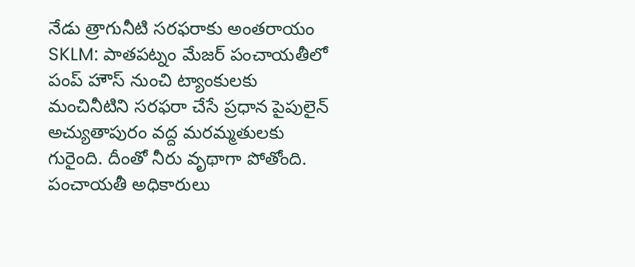నేడు త్రాగునీటి సరఫరాకు అంతరాయం
SKLM: పాతపట్నం మేజర్ పంచాయతీలో పంప్ హౌస్ నుంచి ట్యాంకులకు మంచినీటిని సరఫరా చేసే ప్రధాన పైపులైన్ అచ్యుతాపురం వద్ద మరమ్మతులకు గురైంది. దీంతో నీరు వృథాగా పోతోంది. పంచాయతీ అధికారులు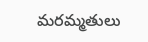మరమ్మతులు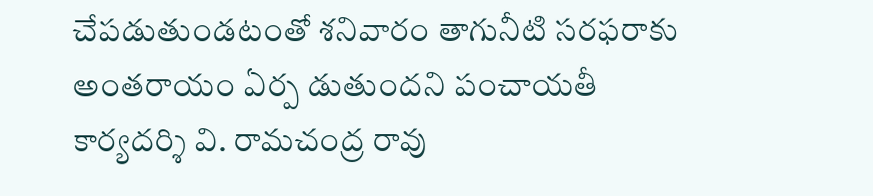చేపడుతుండటంతో శనివారం తాగునీటి సరఫరాకు అంతరాయం ఏర్ప డుతుందని పంచాయతీ కార్యదర్శి వి. రామచంద్ర రావు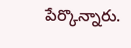పేర్కొన్నారు.